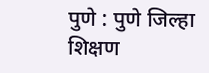पुणे : पुणे जिल्हा शिक्षण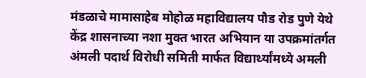मंडळाचे मामासाहेब मोहोळ महाविद्यालय पौड रोड पुणे येथे केंद्र शासनाच्या नशा मुक्त भारत अभियान या उपक्रमांतर्गत अंमली पदार्थ विरोधी समिती मार्फत विद्यार्थ्यांमध्ये अमली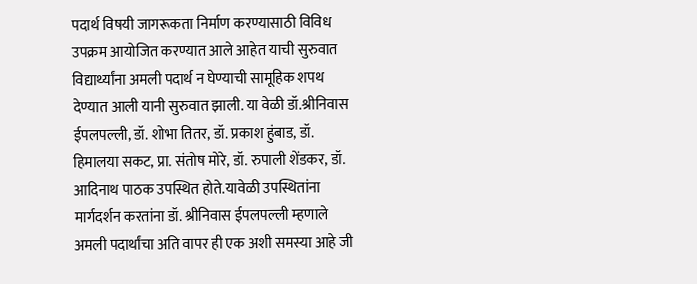पदार्थ विषयी जागरूकता निर्माण करण्यासाठी विविध उपक्रम आयोजित करण्यात आले आहेत याची सुरुवात विद्यार्थ्यांना अमली पदार्थ न घेण्याची सामूहिक शपथ देण्यात आली यानी सुरुवात झाली. या वेळी डॉ.श्रीनिवास ईपलपल्ली, डॉ. शोभा तितर, डॉ. प्रकाश हुंबाड, डॉ. हिमालया सकट, प्रा. संतोष मोरे, डॉ. रुपाली शेंडकर, डॉ. आदिनाथ पाठक उपस्थित होते.यावेळी उपस्थितांना मार्गदर्शन करतांना डॉ. श्रीनिवास ईपलपल्ली म्हणाले अमली पदार्थांचा अति वापर ही एक अशी समस्या आहे जी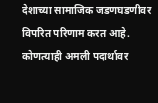देशाच्या सामाजिक जडणघडणीवर विपरित परिणाम करत आहे. कोणत्याही अमली पदार्थावर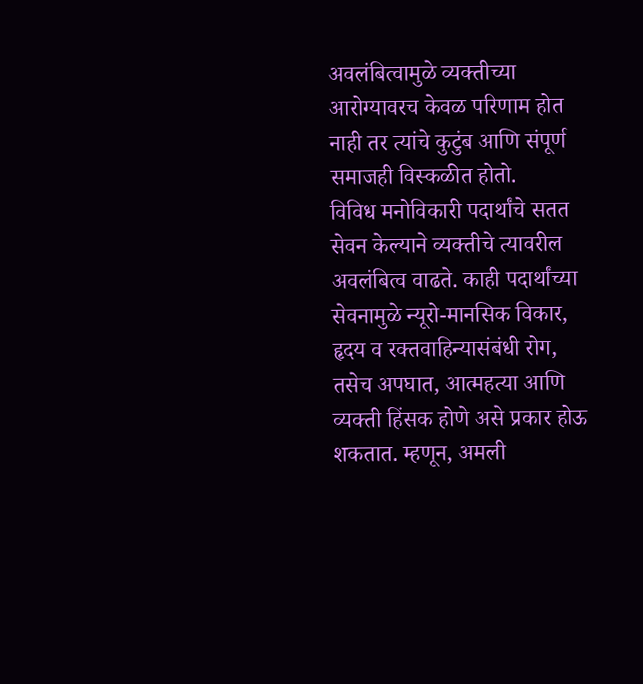अवलंबित्वामुळे व्यक्तीच्या आरोग्यावरच केवळ परिणाम होत नाही तर त्यांचे कुटुंब आणि संपूर्ण समाजही विस्कळीत होतो.
विविध मनोविकारी पदार्थांचे सतत सेवन केल्याने व्यक्तीचे त्यावरील अवलंबित्व वाढते. काही पदार्थांच्या सेवनामुळे न्यूरो-मानसिक विकार, हृदय व रक्तवाहिन्यासंबंधी रोग, तसेच अपघात, आत्महत्या आणि व्यक्ती हिंसक होणे असे प्रकार होऊ शकतात. म्हणून, अमली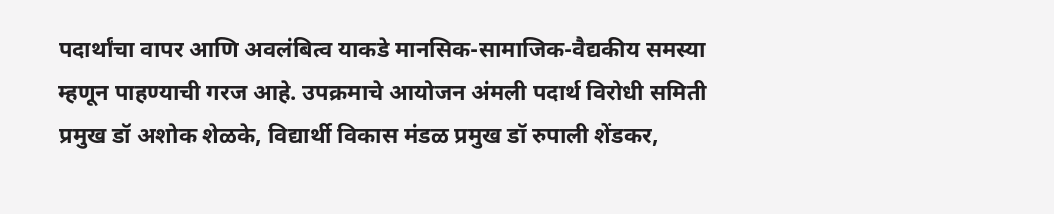पदार्थांचा वापर आणि अवलंबित्व याकडे मानसिक-सामाजिक-वैद्यकीय समस्या म्हणून पाहण्याची गरज आहे. उपक्रमाचे आयोजन अंमली पदार्थ विरोधी समिती प्रमुख डॉ अशोक शेळके, विद्यार्थी विकास मंडळ प्रमुख डॉ रुपाली शेंडकर,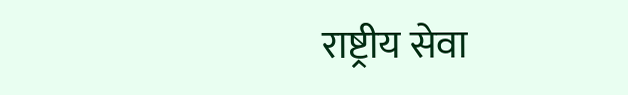राष्ट्रीय सेवा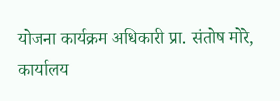योजना कार्यक्रम अधिकारी प्रा. संतोष मोरे, कार्यालय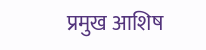प्रमुख आशिष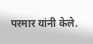परमार यांनी केले.